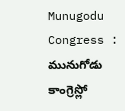Munugodu Congress : మునుగోడు కాంగ్రెస్లో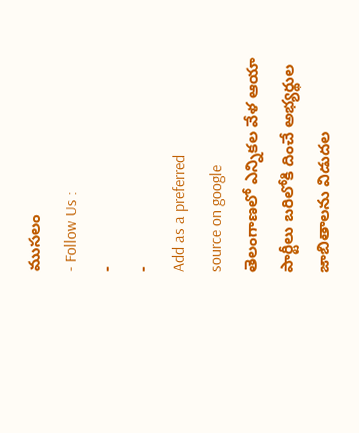ముసలం
- Follow Us :
-
-
Add as a preferred
source on google
తెలంగాణలో ఎన్నికల వేళ ఆయా పార్టీలు బరిలోకి దించే అభ్యర్థుల జాబితాలను విడుదల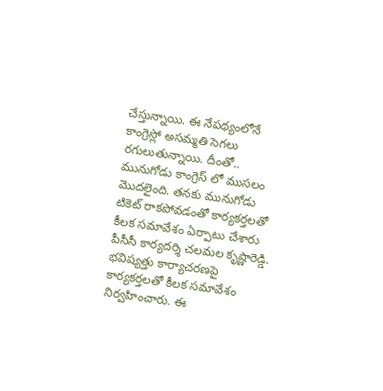చేస్తున్నాయి. ఈ నేపథ్యంలోనే కాంగ్రెస్లో అసమ్మతి సెగలు రగులుతున్నాయి. దీంతో.. మునుగోడు కాంగ్రెస్ లో ముసలం మొదలైంది. తనకు మునుగోడు టికెట్ రాకపోవడంతో కార్యకర్తలతో కీలక సమావేశం ఏర్పాటు చేశారు పీసీసీ కార్యదర్శి చలమల కృష్ణారెడ్డి. భవిష్యత్తు కార్యాచరణపై కార్యకర్తలతో కీలక సమావేశం నిర్వహించారు. ఈ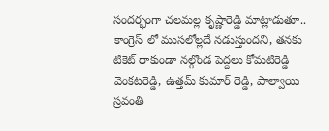సందర్భంగా చలమల్ల కృష్ణారెడ్డి మాట్లాడుతూ.. కాంగ్రెస్ లో ముసలోల్లదే నడుస్తుందని, తనకు టికెట్ రాకుండా నల్గొండ పెద్దలు కోమటిరెడ్డి వెంకటరెడ్డి, ఉత్తమ్ కుమార్ రెడ్డి, పాల్వాయి స్రవంతి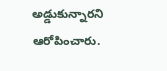అడ్డుకున్నారని ఆరోపించారు.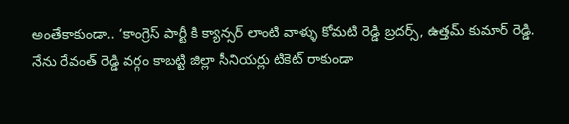అంతేకాకుండా.. ‘కాంగ్రెస్ పార్టీ కి క్యాన్సర్ లాంటి వాళ్ళు కోమటి రెడ్డి బ్రదర్స్, ఉత్తమ్ కుమార్ రెడ్డి. నేను రేవంత్ రెడ్డి వర్గం కాబట్టి జిల్లా సీనియర్లు టికెట్ రాకుండా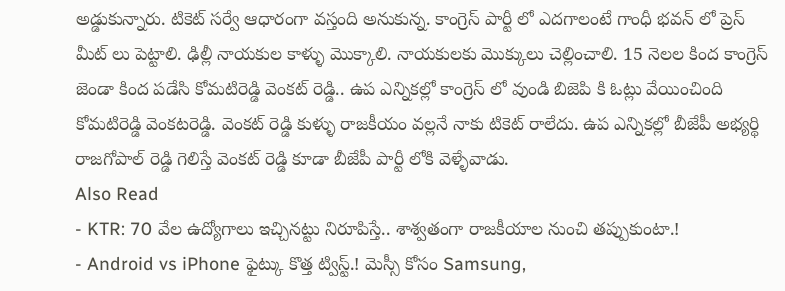అడ్డుకున్నారు. టికెట్ సర్వే ఆధారంగా వస్తంది అనుకున్న. కాంగ్రెస్ పార్టీ లో ఎదగాలంటే గాంధీ భవన్ లో ప్రెస్ మీట్ లు పెట్టాలి. ఢిల్లీ నాయకుల కాళ్ళు మొక్కాలి. నాయకులకు మొక్కులు చెల్లించాలి. 15 నెలల కింద కాంగ్రెస్ జెండా కింద పడేసి కోమటిరెడ్డి వెంకట్ రెడ్డి.. ఉప ఎన్నికల్లో కాంగ్రెస్ లో వుండి బిజెపి కి ఓట్లు వేయించింది కోమటిరెడ్డి వెంకటరెడ్డి. వెంకట్ రెడ్డి కుళ్ళు రాజకీయం వల్లనే నాకు టికెట్ రాలేదు. ఉప ఎన్నికల్లో బీజేపీ అభ్యర్థి రాజగోపాల్ రెడ్డి గెలిస్తే వెంకట్ రెడ్డి కూడా బీజేపీ పార్టీ లోకి వెళ్ళేవాడు.
Also Read
- KTR: 70 వేల ఉద్యోగాలు ఇచ్చినట్టు నిరూపిస్తే.. శాశ్వతంగా రాజకీయాల నుంచి తప్పుకుంటా.!
- Android vs iPhone ఫైట్కు కొత్త ట్విస్ట్.! మెస్సీ కోసం Samsung,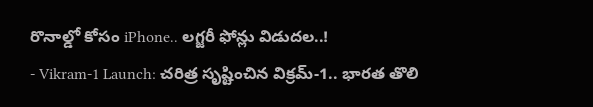రొనాల్డో కోసం iPhone.. లగ్జరీ ఫోన్లు విడుదల..!
- Vikram-1 Launch: చరిత్ర సృష్టించిన విక్రమ్-1.. భారత తొలి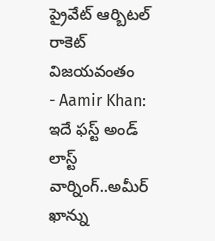ప్రైవేట్ ఆర్బిటల్ రాకెట్ విజయవంతం
- Aamir Khan: ఇదే ఫస్ట్ అండ్ లాస్ట్ వార్నింగ్..అమీర్ ఖాన్ను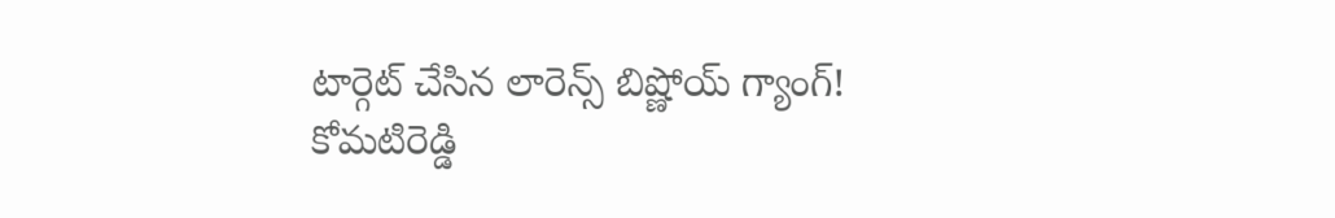టార్గెట్ చేసిన లారెన్స్ బిష్ణోయ్ గ్యాంగ్!
కోమటిరెడ్డి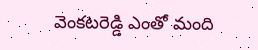వెంకటరెడ్డి ఎంతో మంది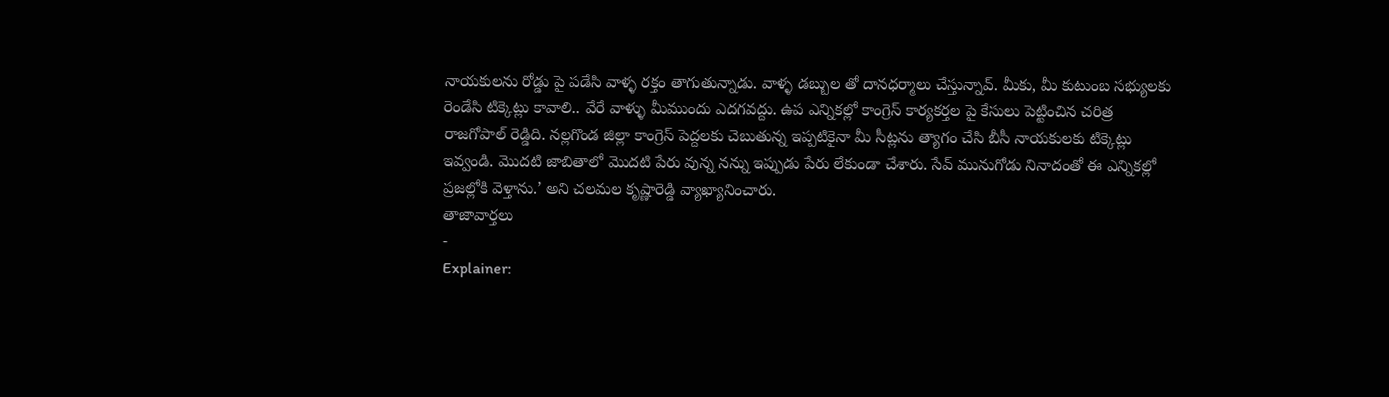నాయకులను రోడ్డు పై పడేసి వాళ్ళ రక్తం తాగుతున్నాడు. వాళ్ళ డబ్బుల తో దానధర్మాలు చేస్తున్నావ్. మీకు, మీ కుటుంబ సభ్యులకు రెండేసి టిక్కెట్లు కావాలి.. వేరే వాళ్ళు మీముందు ఎదగవద్దు. ఉప ఎన్నికల్లో కాంగ్రెస్ కార్యకర్తల పై కేసులు పెట్టించిన చరిత్ర రాజగోపాల్ రెడ్డిది. నల్లగొండ జిల్లా కాంగ్రెస్ పెద్దలకు చెబుతున్న ఇప్పటికైనా మీ సీట్లను త్యాగం చేసి బీసీ నాయకులకు టిక్కెట్లు ఇవ్వండి. మొదటి జాబితాలో మొదటి పేరు వున్న నన్ను ఇప్పుడు పేరు లేకుండా చేశారు. సేవ్ మునుగోడు నినాదంతో ఈ ఎన్నికల్లో ప్రజల్లోకి వెళ్తాను.’ అని చలమల కృష్ణారెడ్డి వ్యాఖ్యానించారు.
తాజావార్తలు
-
Explainer: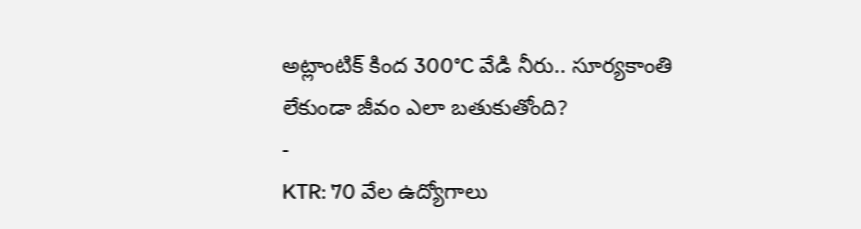అట్లాంటిక్ కింద 300°C వేడి నీరు.. సూర్యకాంతి లేకుండా జీవం ఎలా బతుకుతోంది?
-
KTR: 70 వేల ఉద్యోగాలు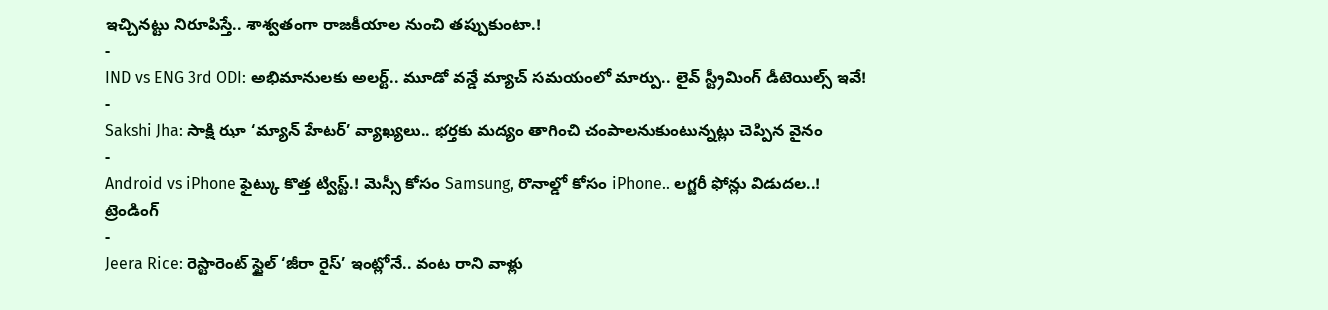ఇచ్చినట్టు నిరూపిస్తే.. శాశ్వతంగా రాజకీయాల నుంచి తప్పుకుంటా.!
-
IND vs ENG 3rd ODI: అభిమానులకు అలర్ట్.. మూడో వన్డే మ్యాచ్ సమయంలో మార్పు.. లైవ్ స్ట్రీమింగ్ డీటెయిల్స్ ఇవే!
-
Sakshi Jha: సాక్షి ఝా ‘మ్యాన్ హేటర్’ వ్యాఖ్యలు.. భర్తకు మద్యం తాగించి చంపాలనుకుంటున్నట్లు చెప్పిన వైనం
-
Android vs iPhone ఫైట్కు కొత్త ట్విస్ట్.! మెస్సీ కోసం Samsung, రొనాల్డో కోసం iPhone.. లగ్జరీ ఫోన్లు విడుదల..!
ట్రెండింగ్
-
Jeera Rice: రెస్టారెంట్ స్టైల్ ‘జీరా రైస్’ ఇంట్లోనే.. వంట రాని వాళ్లు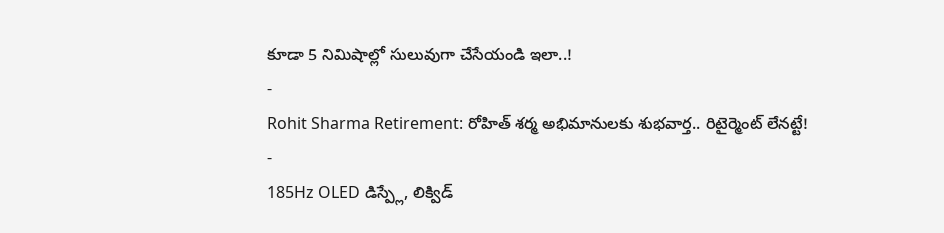కూడా 5 నిమిషాల్లో సులువుగా చేసేయండి ఇలా..!
-
Rohit Sharma Retirement: రోహిత్ శర్మ అభిమానులకు శుభవార్త.. రిటైర్మెంట్ లేనట్టే!
-
185Hz OLED డిస్ప్లే, లిక్విడ్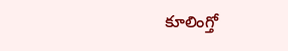కూలింగ్తో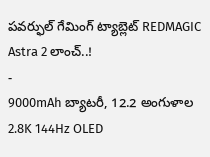పవర్ఫుల్ గేమింగ్ ట్యాబ్లెట్ REDMAGIC Astra 2 లాంచ్..!
-
9000mAh బ్యాటరీ, 12.2 అంగుళాల 2.8K 144Hz OLED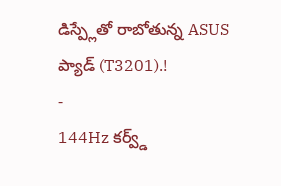డిస్ప్లేతో రాబోతున్న ASUS ప్యాడ్ (T3201).!
-
144Hz కర్వ్డ్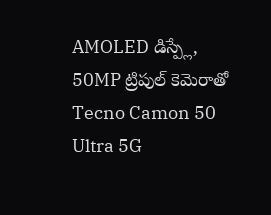AMOLED డిస్ప్లే, 50MP ట్రిపుల్ కెమెరాతో Tecno Camon 50 Ultra 5G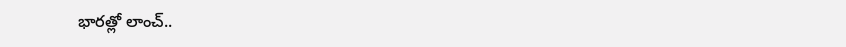భారత్లో లాంచ్..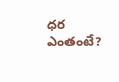ధర ఎంతంటే?